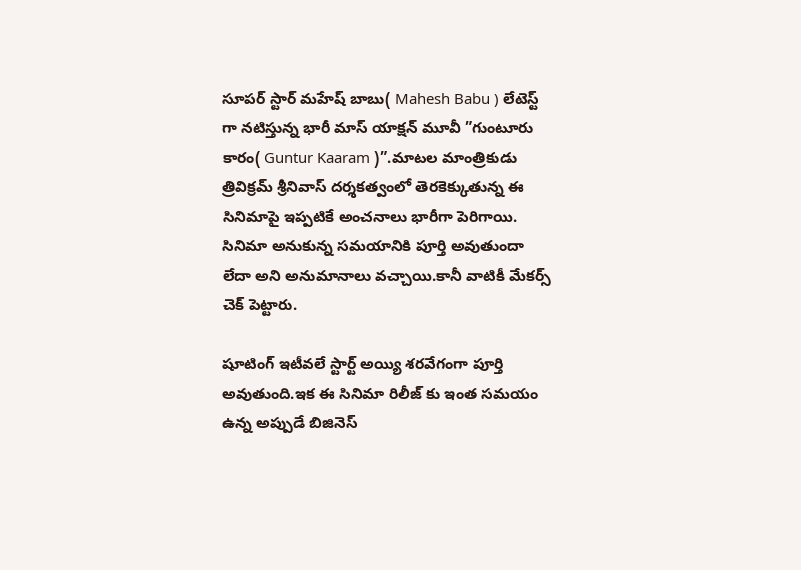సూపర్ స్టార్ మహేష్ బాబు( Mahesh Babu ) లేటెస్ట్ గా నటిస్తున్న భారీ మాస్ యాక్షన్ మూవీ ”గుంటూరు కారం( Guntur Kaaram )”.మాటల మాంత్రికుడు త్రివిక్రమ్ శ్రీనివాస్ దర్శకత్వంలో తెరకెక్కుతున్న ఈ సినిమాపై ఇప్పటికే అంచనాలు భారీగా పెరిగాయి.
సినిమా అనుకున్న సమయానికి పూర్తి అవుతుందా లేదా అని అనుమానాలు వచ్చాయి.కానీ వాటికీ మేకర్స్ చెక్ పెట్టారు.

షూటింగ్ ఇటీవలే స్టార్ట్ అయ్యి శరవేగంగా పూర్తి అవుతుంది.ఇక ఈ సినిమా రిలీజ్ కు ఇంత సమయం ఉన్న అప్పుడే బిజినెస్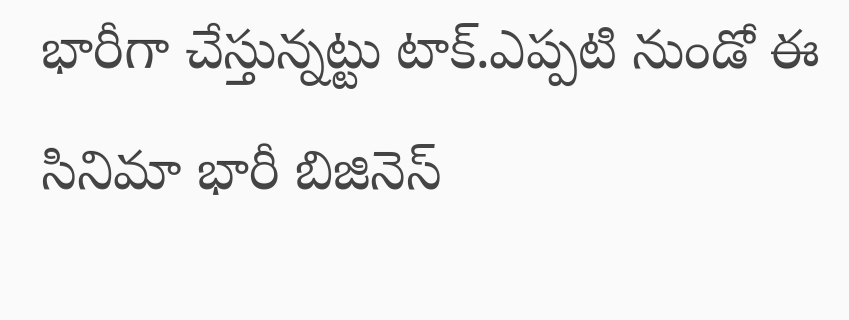భారీగా చేస్తున్నట్టు టాక్.ఎప్పటి నుండో ఈ సినిమా భారీ బిజినెస్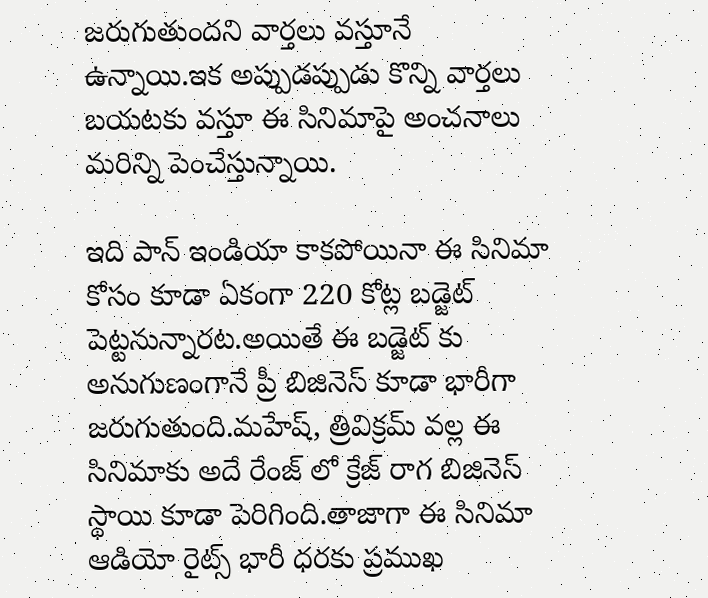జరుగుతుందని వార్తలు వస్తూనే ఉన్నాయి.ఇక అప్పుడప్పుడు కొన్ని వార్తలు బయటకు వస్తూ ఈ సినిమాపై అంచనాలు మరిన్ని పెంచేస్తున్నాయి.

ఇది పాన్ ఇండియా కాకపోయినా ఈ సినిమా కోసం కూడా ఏకంగా 220 కోట్ల బడ్జెట్ పెట్టనున్నారట.అయితే ఈ బడ్జెట్ కు అనుగుణంగానే ప్రీ బిజినెస్ కూడా భారీగా జరుగుతుంది.మహేష్, త్రివిక్రమ్ వల్ల ఈ సినిమాకు అదే రేంజ్ లో క్రేజ్ రాగ బిజినెస్ స్థాయి కూడా పెరిగింది.తాజాగా ఈ సినిమా ఆడియో రైట్స్ భారీ ధరకు ప్రముఖ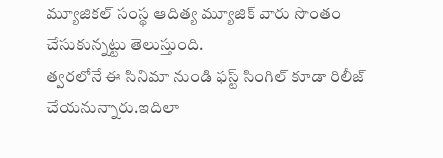మ్యూజికల్ సంస్థ ఆదిత్య మ్యూజిక్ వారు సొంతం చేసుకున్నట్టు తెలుస్తుంది.
త్వరలోనే ఈ సినిమా నుండి ఫస్ట్ సింగిల్ కూడా రిలీజ్ చేయనున్నారు.ఇదిలా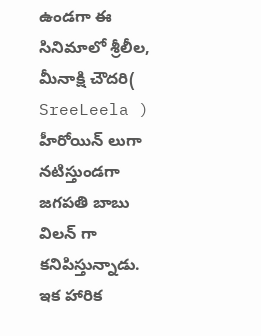ఉండగా ఈ సినిమాలో శ్రీలీల, మీనాక్షి చౌదరి( SreeLeela ) హీరోయిన్ లుగా నటిస్తుండగా జగపతి బాబు విలన్ గా కనిపిస్తున్నాడు.
ఇక హారిక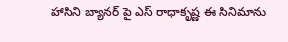హాసిని బ్యానర్ పై ఎస్ రాధాకృష్ణ ఈ సినిమాను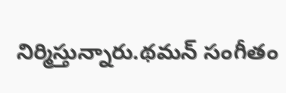నిర్మిస్తున్నారు.థమన్ సంగీతం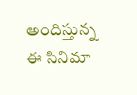అందిస్తున్న ఈ సినిమా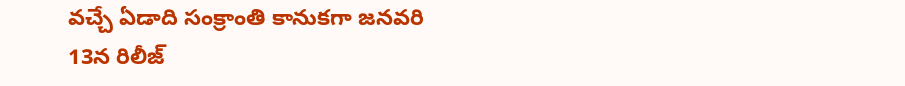వచ్చే ఏడాది సంక్రాంతి కానుకగా జనవరి 13న రిలీజ్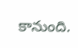కానుంది.